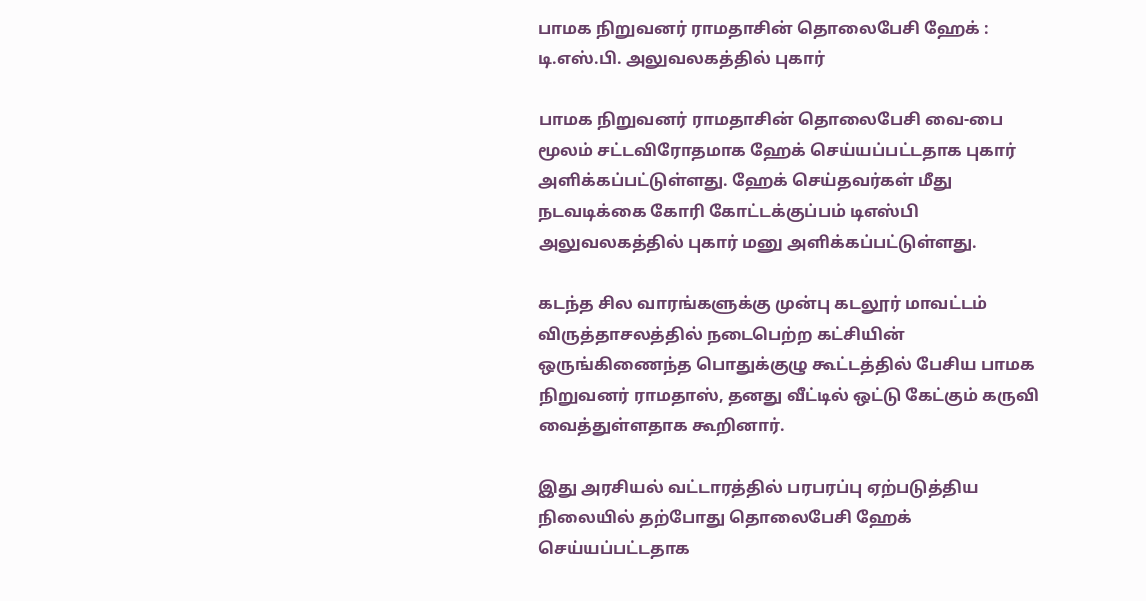பாமக நிறுவனர் ராமதாசின் தொலைபேசி ஹேக் : டி.எஸ்.பி. அலுவலகத்தில் புகார்

பாமக நிறுவனர் ராமதாசின் தொலைபேசி வை-பை மூலம் சட்டவிரோதமாக ஹேக் செய்யப்பட்டதாக புகார் அளிக்கப்பட்டுள்ளது. ஹேக் செய்தவர்கள் மீது நடவடிக்கை கோரி கோட்டக்குப்பம் டிஎஸ்பி அலுவலகத்தில் புகார் மனு அளிக்கப்பட்டுள்ளது.

கடந்த சில வாரங்களுக்கு முன்பு கடலூர் மாவட்டம் விருத்தாசலத்தில் நடைபெற்ற கட்சியின் ஒருங்கிணைந்த பொதுக்குழு கூட்டத்தில் பேசிய பாமக நிறுவனர் ராமதாஸ், தனது வீட்டில் ஒட்டு கேட்கும் கருவி வைத்துள்ளதாக கூறினார்.

இது அரசியல் வட்டாரத்தில் பரபரப்பு ஏற்படுத்திய நிலையில் தற்போது தொலைபேசி ஹேக் செய்யப்பட்டதாக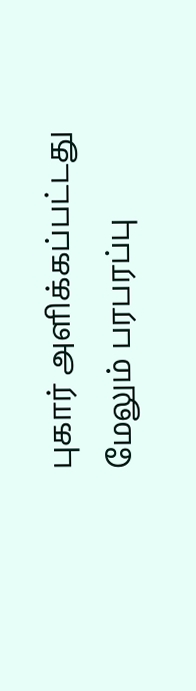புகார் அளிக்கப்பட்டது மேலும் பரபரப்பு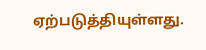ஏற்படுத்தியுள்ளது.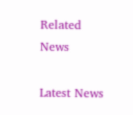Related News

Latest News